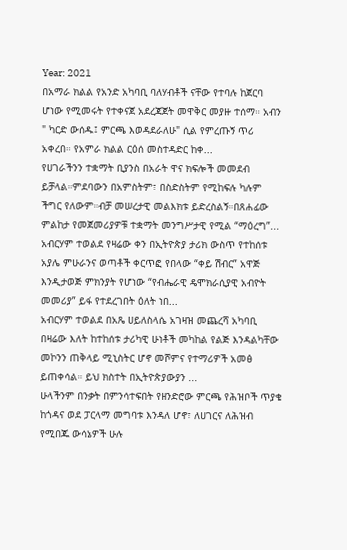Year: 2021
በአማራ ክልል የአንድ አካባቢ ባለሃብቶች ናቸው የተባሉ ከጀርባ ሆነው የሚመሩት የተቀናጀ አደረጃጀት መዋቅር መያዙ ተሰማ። አብን " ካርድ ውሰዱ፤ ምርጫ እወዳደራለሁ" ሲል የምረጡኝ ጥሪ አቀረበ። የአምራ ክልል ርዕሰ መስተዳድር ከቀ...
የሀገራችንን ተቋማት ቢያንስ በአራት ዋና ክፍሎች መመደብ ይቻላል።ምደባውን በአምስትም፣ በስድስትም የሚከፍሉ ካሉም ችግር የለውም።ብቻ መሠረታዊ መልእክቱ ይድረስልኝ።በጸሐፊው ምልከታ የመጀመሪያዎቹ ተቋማት መንግሥታዊ የሚል “ማዕረግ”...
አብርሃም ተወልደ የዛሬው ቀን በኢትዮጵያ ታሪክ ውስጥ የተከሰቱ አያሌ ምሁራንና ወጣቶች ቀርጥፎ የበላው “ቀይ ሽብር” አዋጅ እንዲታወጅ ምክንያት የሆነው “የብሔራዊ ዴሞክራሲያዊ አብዮት መመሪያ” ይፋ የተደረገበት ዕለት ነበ...
አብርሃም ተወልደ በአጼ ሀይለስላሴ አገዛዝ መጨረሻ አካባቢ በዛሬው እለት ከተከሰቱ ታሪካዊ ሁነቶች መካከል የልጅ እንዳልካቸው መኮንን ጠቅላይ ሚኒስትር ሆኖ መሾምና የተማሪዎች አመፅ ይጠቀሳል። ይህ ክስተት በኢትዮጵያውያን ...
ሁላችንም በንቃት በምንሳተፍበት የዘንድሮው ምርጫ የሕዝቦች ጥያቄ ከጎዳና ወደ ፓርላማ መግባቱ እንዳለ ሆኖ፣ ለሀገርና ለሕዝብ የሚበጁ ውሳኔዎች ሁሉ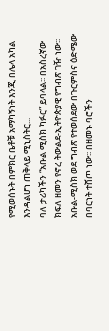የሚወሰኑት በምክር ቤቶቹ አማካኝነት እንጂ በሌላ አካል እንዳልሆነ ጠቅላይ ሚኒስትር...
ባለ ታሪካችን “አቡል ሚስክ ካፉር” ይባላል፡፡ በአስረኛው ክፍለ ዘመን የኖረ ትውልደ-ኢትዮጵያዊ የግብጽ ገዥ ነው፡፡ አቡል-ሚስክ ወደ ግብጽ የተወሰደው በጉርምስና ዕድሜው በባርነት ተሸጦ ነው፡፡ በዘመኑ ባሮችን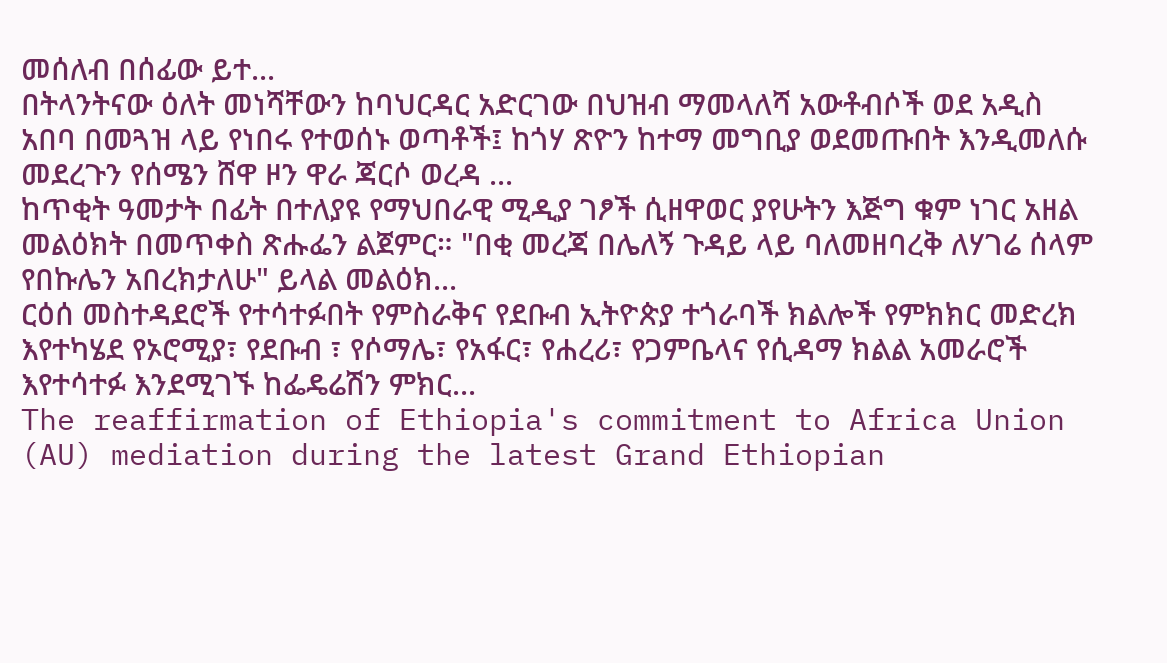መሰለብ በሰፊው ይተ...
በትላንትናው ዕለት መነሻቸውን ከባህርዳር አድርገው በህዝብ ማመላለሻ አውቶብሶች ወደ አዲስ አበባ በመጓዝ ላይ የነበሩ የተወሰኑ ወጣቶች፤ ከጎሃ ጽዮን ከተማ መግቢያ ወደመጡበት እንዲመለሱ መደረጉን የሰሜን ሸዋ ዞን ዋራ ጃርሶ ወረዳ ...
ከጥቂት ዓመታት በፊት በተለያዩ የማህበራዊ ሚዲያ ገፆች ሲዘዋወር ያየሁትን እጅግ ቁም ነገር አዘል መልዕክት በመጥቀስ ጽሑፌን ልጀምር። "በቂ መረጃ በሌለኝ ጉዳይ ላይ ባለመዘባረቅ ለሃገሬ ሰላም የበኩሌን አበረክታለሁ" ይላል መልዕክ...
ርዕሰ መስተዳደሮች የተሳተፉበት የምስራቅና የደቡብ ኢትዮጵያ ተጎራባች ክልሎች የምክክር መድረክ እየተካሄደ የኦሮሚያ፣ የደቡብ ፣ የሶማሌ፣ የአፋር፣ የሐረሪ፣ የጋምቤላና የሲዳማ ክልል አመራሮች እየተሳተፉ እንደሚገኙ ከፌዴሬሽን ምክር...
The reaffirmation of Ethiopia's commitment to Africa Union (AU) mediation during the latest Grand Ethiopian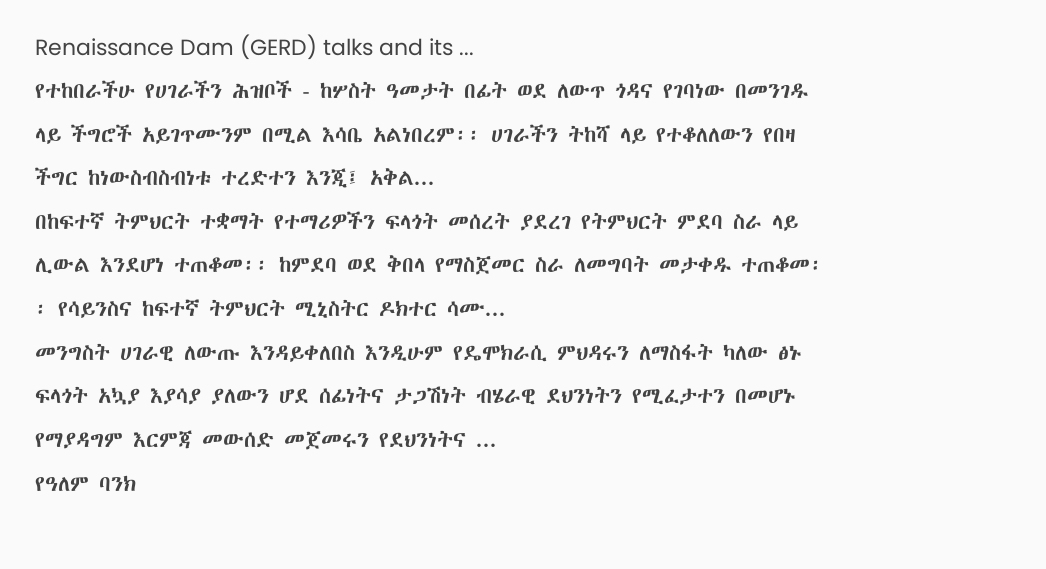Renaissance Dam (GERD) talks and its ...
የተከበራችሁ የሀገራችን ሕዝቦች - ከሦስት ዓመታት በፊት ወደ ለውጥ ጎዳና የገባነው በመንገዱ ላይ ችግሮች አይገጥሙንም በሚል እሳቤ አልነበረም፡፡ ሀገራችን ትከሻ ላይ የተቆለለውን የበዛ ችግር ከነውስብስብነቱ ተረድተን እንጂ፤ አቅል...
በከፍተኛ ትምህርት ተቋማት የተማሪዎችን ፍላጎት መሰረት ያደረገ የትምህርት ምደባ ስራ ላይ ሊውል እንደሆነ ተጠቆመ፡፡ ከምደባ ወደ ቅበላ የማስጀመር ስራ ለመግባት መታቀዱ ተጠቆመ፡፡ የሳይንስና ከፍተኛ ትምህርት ሚኒስትር ዶክተር ሳሙ...
መንግስት ሀገራዊ ለውጡ እንዳይቀለበስ እንዲሁም የዴሞክራሲ ምህዳሩን ለማስፋት ካለው ፅኑ ፍላጎት አኳያ እያሳያ ያለውን ሆደ ሰፊነትና ታጋሽነት ብሄራዊ ደህንነትን የሚፈታተን በመሆኑ የማያዳግም እርምጃ መውሰድ መጀመሩን የደህንነትና ...
የዓለም ባንክ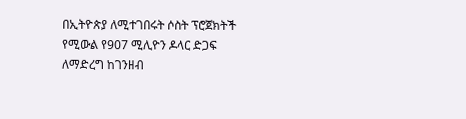በኢትዮጵያ ለሚተገበሩት ሶስት ፕሮጀክትች የሚውል የ907 ሚሊዮን ዶላር ድጋፍ ለማድረግ ከገንዘብ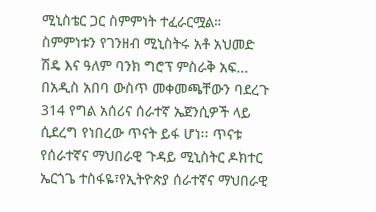ሚኒስቴር ጋር ስምምነት ተፈራርሟል። ስምምነቱን የገንዘብ ሚኒስትሩ አቶ አህመድ ሽዴ እና ዓለም ባንክ ግሮፕ ምስራቅ አፍ...
በአዲስ አበባ ውስጥ መቀመጫቸውን ባደረጉ 314 የግል አሰሪና ሰራተኛ ኤጀንሲዎች ላይ ሲደረግ የነበረው ጥናት ይፋ ሆነ፡፡ ጥናቱ የሰራተኛና ማህበራዊ ጉዳይ ሚኒስትር ዶክተር ኤርጎጌ ተስፋዬ፣የኢትዮጵያ ሰራተኛና ማህበራዊ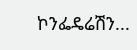ኮንፌዴሬሽን...